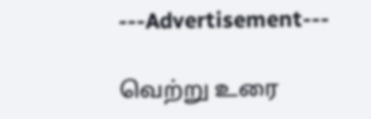---Advertisement---

வெற்று உரை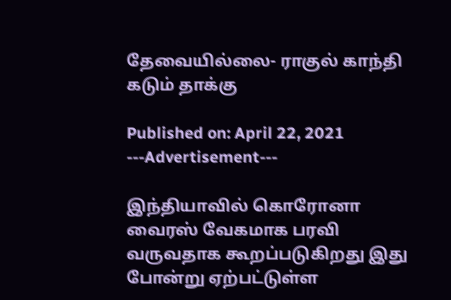தேவையில்லை- ராகுல் காந்தி கடும் தாக்கு

Published on: April 22, 2021
---Advertisement---

இந்தியாவில் கொரோனா வைரஸ் வேகமாக பரவி வருவதாக கூறப்படுகிறது இது போன்று ஏற்பட்டுள்ள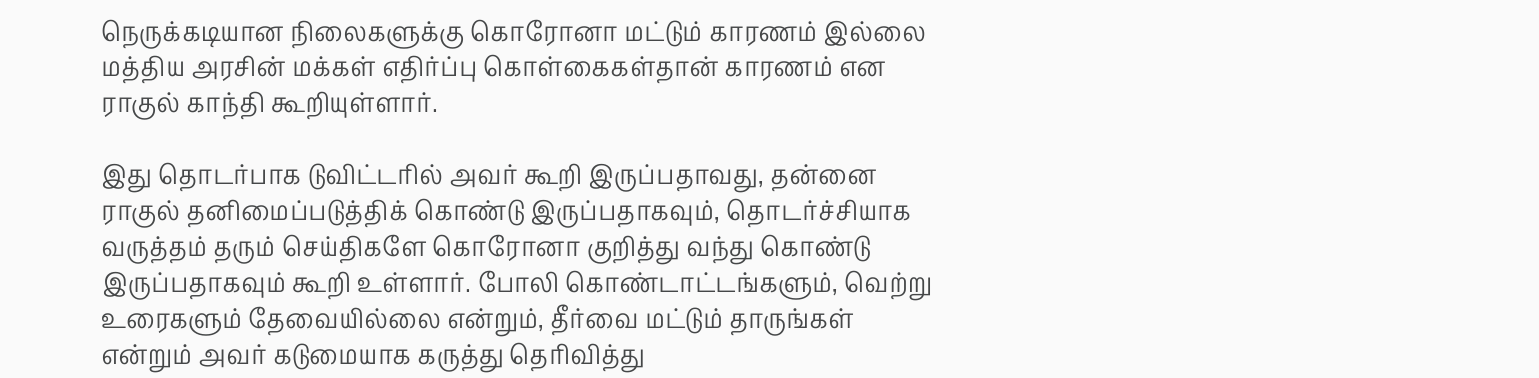நெருக்கடியான நிலைகளுக்கு கொரோனா மட்டும் காரணம் இல்லை மத்திய அரசின் மக்கள் எதிர்ப்பு கொள்கைகள்தான் காரணம் என ராகுல் காந்தி கூறியுள்ளார்.

இது தொடர்பாக டுவிட்டரில் அவர் கூறி இருப்பதாவது, தன்னை ராகுல் தனிமைப்படுத்திக் கொண்டு இருப்பதாகவும், தொடர்ச்சியாக வருத்தம் தரும் செய்திகளே கொரோனா குறித்து வந்து கொண்டு இருப்பதாகவும் கூறி உள்ளார். போலி கொண்டாட்டங்களும், வெற்று உரைகளும் தேவையில்லை என்றும், தீர்வை மட்டும் தாருங்கள் என்றும் அவர் கடுமையாக கருத்து தெரிவித்து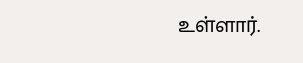உள்ளார்.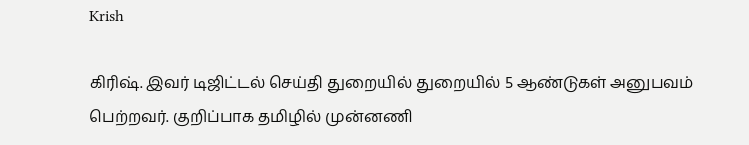Krish

கிரிஷ். இவர் டிஜிட்டல் செய்தி துறையில் துறையில் 5 ஆண்டுகள் அனுபவம் பெற்றவர். குறிப்பாக தமிழில் முன்னணி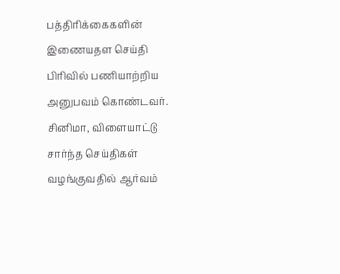பத்திரிக்கைகளின் இணையதள செய்தி பிரிவில் பணியாற்றிய அனுபவம் கொண்டவர். சினிமா, விளையாட்டு சார்ந்த செய்திகள் வழங்குவதில் ஆர்வம்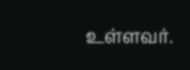உள்ளவர்.